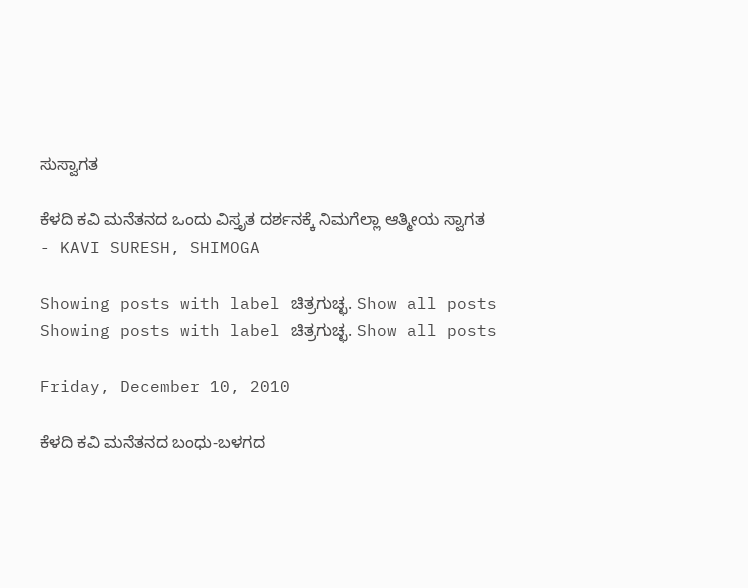ಸುಸ್ವಾಗತ

ಕೆಳದಿ ಕವಿ ಮನೆತನದ ಒಂದು ವಿಸ್ತೃತ ದರ್ಶನಕ್ಕೆ ನಿಮಗೆಲ್ಲಾ ಆತ್ಮೀಯ ಸ್ವಾಗತ
- KAVI SURESH, SHIMOGA

Showing posts with label ಚಿತ್ರಗುಚ್ಛ. Show all posts
Showing posts with label ಚಿತ್ರಗುಚ್ಛ. Show all posts

Friday, December 10, 2010

ಕೆಳದಿ ಕವಿ ಮನೆತನದ ಬಂಧು-ಬಳಗದ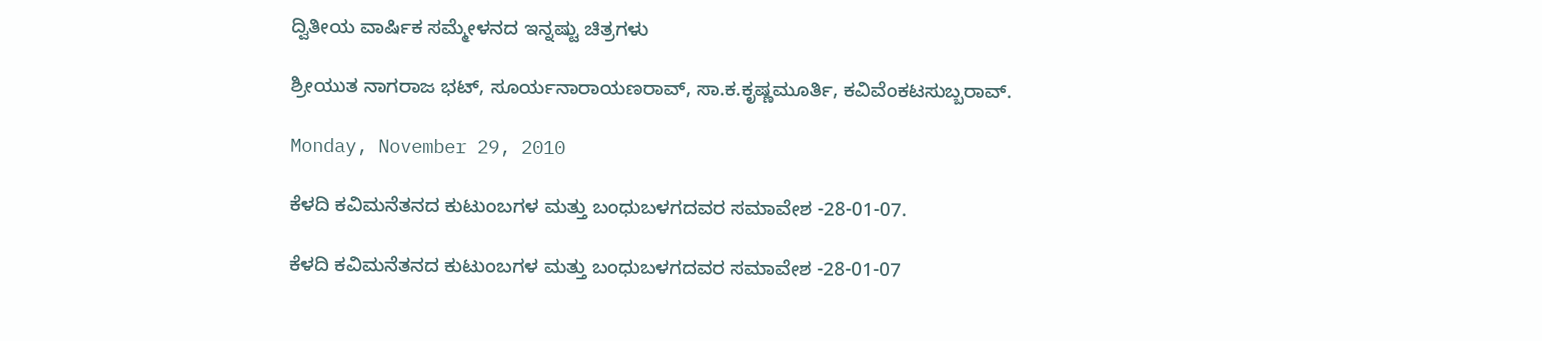ದ್ವಿತೀಯ ವಾರ್ಷಿಕ ಸಮ್ಮೇಳನದ ಇನ್ನಷ್ಟು ಚಿತ್ರಗಳು

ಶ್ರೀಯುತ ನಾಗರಾಜ ಭಟ್, ಸೂರ್ಯನಾರಾಯಣರಾವ್, ಸಾ.ಕ.ಕೃಷ್ಣಮೂರ್ತಿ, ಕವಿವೆಂಕಟಸುಬ್ಬರಾವ್.

Monday, November 29, 2010

ಕೆಳದಿ ಕವಿಮನೆತನದ ಕುಟುಂಬಗಳ ಮತ್ತು ಬಂಧುಬಳಗದವರ ಸಮಾವೇಶ -28-01-07.

ಕೆಳದಿ ಕವಿಮನೆತನದ ಕುಟುಂಬಗಳ ಮತ್ತು ಬಂಧುಬಳಗದವರ ಸಮಾವೇಶ -28-01-07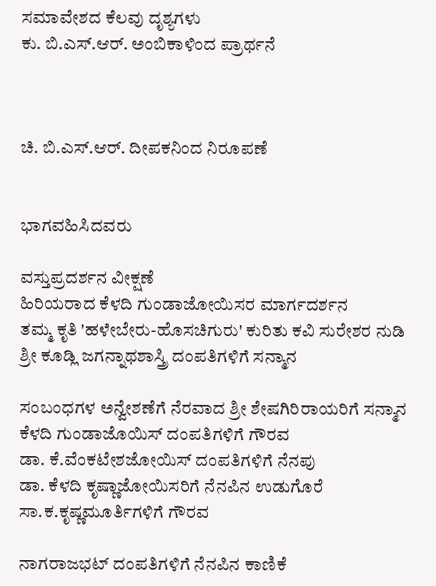ಸಮಾವೇಶದ ಕೆಲವು ದೃಶ್ಯಗಳು
ಕು. ಬಿ.ಎಸ್.ಆರ್. ಅಂಬಿಕಾಳಿಂದ ಪ್ರಾರ್ಥನೆ



ಚಿ. ಬಿ.ಎಸ್.ಆರ್. ದೀಪಕನಿಂದ ನಿರೂಪಣೆ


ಭಾಗವಹಿಸಿದವರು

ವಸ್ತುಪ್ರದರ್ಶನ ವೀಕ್ಷಣೆ
ಹಿರಿಯರಾದ ಕೆಳದಿ ಗುಂಡಾಜೋಯಿಸರ ಮಾರ್ಗದರ್ಶನ
ತಮ್ಮ ಕೃತಿ 'ಹಳೇಬೇರು-ಹೊಸಚಿಗುರು' ಕುರಿತು ಕವಿ ಸುರೇಶರ ನುಡಿ
ಶ್ರೀ ಕೂಡ್ಲಿ ಜಗನ್ನಾಥಶಾಸ್ತ್ರಿ ದಂಪತಿಗಳಿಗೆ ಸನ್ಮಾನ

ಸಂಬಂಧಗಳ ಅನ್ವೇಶಣೆಗೆ ನೆರವಾದ ಶ್ರೀ ಶೇಷಗಿರಿರಾಯರಿಗೆ ಸನ್ಮಾನ
ಕೆಳದಿ ಗುಂಡಾಜೊಯಿಸ್ ದಂಪತಿಗಳಿಗೆ ಗೌರವ
ಡಾ. ಕೆ.ವೆಂಕಟೇಶಜೋಯಿಸ್ ದಂಪತಿಗಳಿಗೆ ನೆನಪು
ಡಾ. ಕೆಳದಿ ಕೃಷ್ಣಾಜೋಯಿಸರಿಗೆ ನೆನಪಿನ ಉಡುಗೊರೆ
ಸಾ.ಕ.ಕೃಷ್ಣಮೂರ್ತಿಗಳಿಗೆ ಗೌರವ

ನಾಗರಾಜಭಟ್ ದಂಪತಿಗಳಿಗೆ ನೆನಪಿನ ಕಾಣಿಕೆ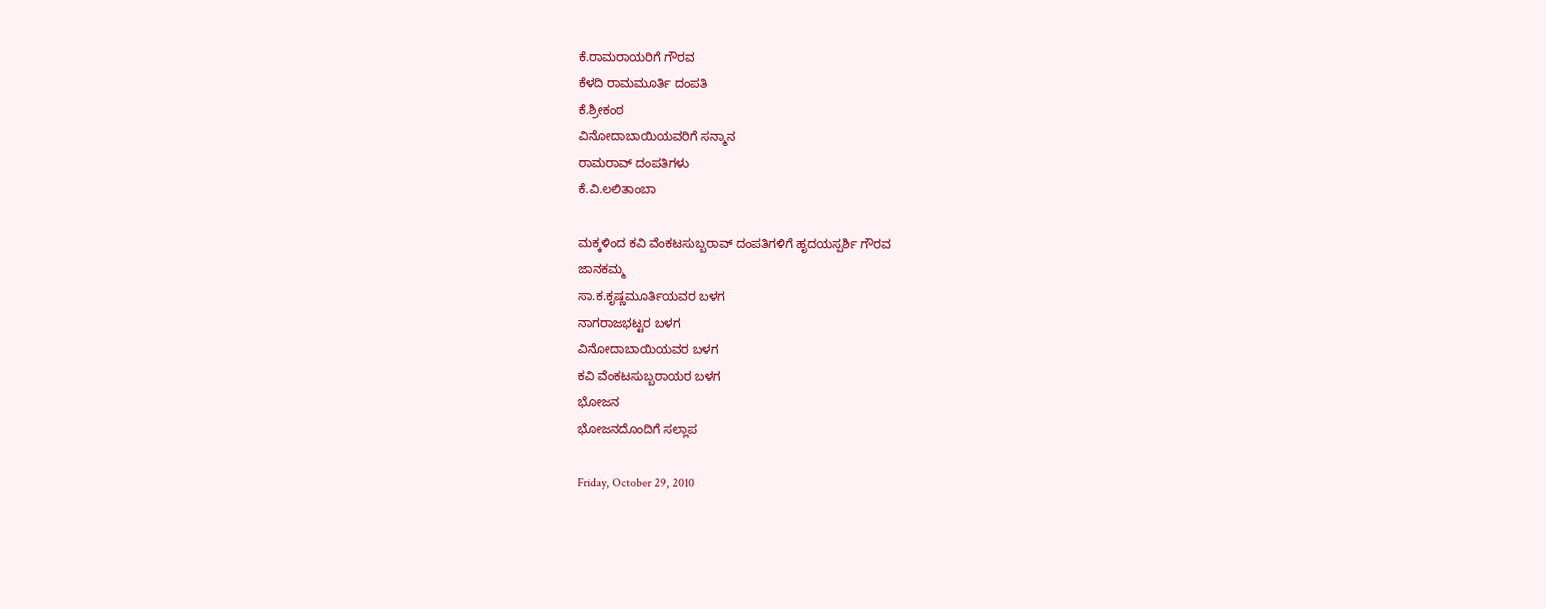ಕೆ.ರಾಮರಾಯರಿಗೆ ಗೌರವ
ಕೆಳದಿ ರಾಮಮೂರ್ತಿ ದಂಪತಿ
ಕೆ.ಶ್ರೀಕಂಠ
ವಿನೋದಾಬಾಯಿಯವರಿಗೆ ಸನ್ಮಾನ
ರಾಮರಾವ್ ದಂಪತಿಗಳು
ಕೆ.ವಿ.ಲಲಿತಾಂಬಾ

ಮಕ್ಕಳಿಂದ ಕವಿ ವೆಂಕಟಸುಬ್ಬರಾವ್ ದಂಪತಿಗಳಿಗೆ ಹೃದಯಸ್ಪರ್ಶಿ ಗೌರವ
ಜಾನಕಮ್ಮ
ಸಾ.ಕ.ಕೃಷ್ಣಮೂರ್ತಿಯವರ ಬಳಗ
ನಾಗರಾಜಭಟ್ಟರ ಬಳಗ
ವಿನೋದಾಬಾಯಿಯವರ ಬಳಗ
ಕವಿ ವೆಂಕಟಸುಬ್ಬರಾಯರ ಬಳಗ
ಭೋಜನ
ಭೋಜನದೊಂದಿಗೆ ಸಲ್ಲಾಪ

Friday, October 29, 2010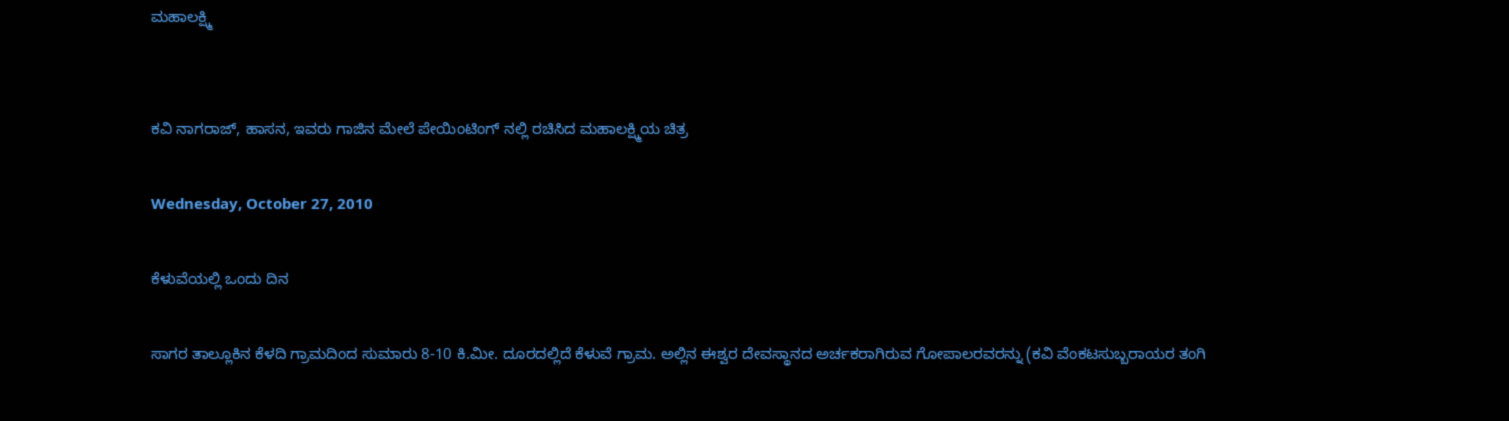ಮಹಾಲಕ್ಷ್ಮಿ


ಕವಿ ನಾಗರಾಜ್, ಹಾಸನ, ಇವರು ಗಾಜಿನ ಮೇಲೆ ಪೇಯಿಂಟಿಂಗ್ ನಲ್ಲಿ ರಚಿಸಿದ ಮಹಾಲಕ್ಷ್ಮಿಯ ಚಿತ್ರ

Wednesday, October 27, 2010

ಕೆಳುವೆಯಲ್ಲಿ ಒಂದು ದಿನ

ಸಾಗರ ತಾಲ್ಲೂಕಿನ ಕೆಳದಿ ಗ್ರಾಮದಿಂದ ಸುಮಾರು 8-10 ಕಿ.ಮೀ. ದೂರದಲ್ಲಿದೆ ಕೆಳುವೆ ಗ್ರಾಮ. ಅಲ್ಲಿನ ಈಶ್ವರ ದೇವಸ್ಥಾನದ ಅರ್ಚಕರಾಗಿರುವ ಗೋಪಾಲರವರನ್ನು (ಕವಿ ವೆಂಕಟಸುಬ್ಬರಾಯರ ತಂಗಿ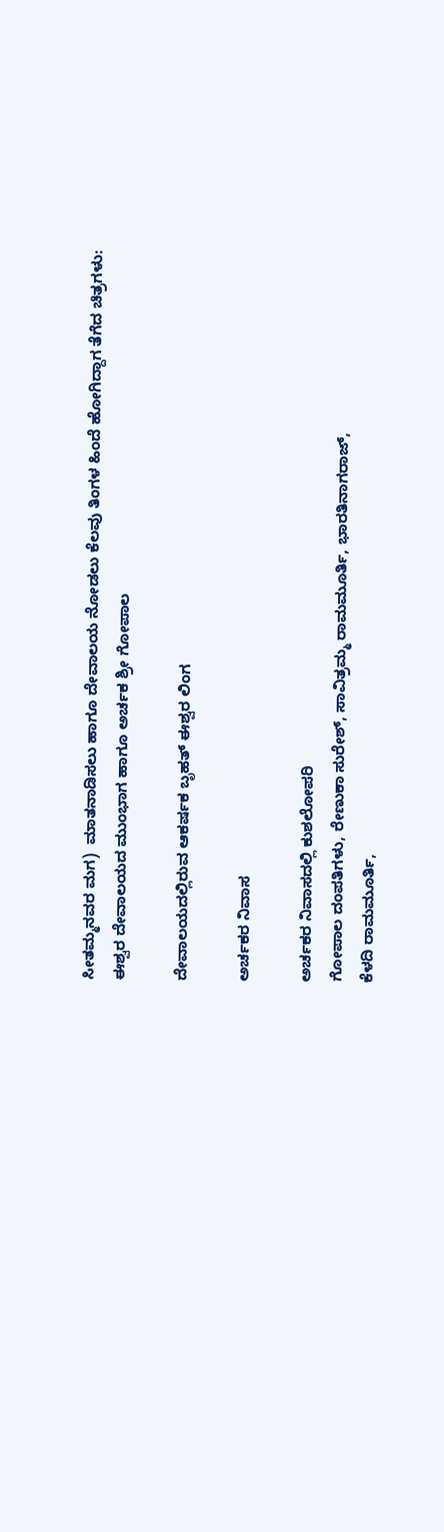ಸೀತಮ್ಮನವರ ಮಗ)  ಮಾತನಾಡಿಸಲು ಹಾಗೂ ದೇವಾಲಯ ನೋಡಲು ಕೆಲವು ತಿಂಗಳ ಹಿಂದೆ ಹೋಗಿದ್ದಾಗ ತೆಗೆದ ಚಿತ್ರಗಳು:
ಈಶ್ವರ ದೇವಾಲಯದ ಮುಂಭಾಗ ಹಾಗೂ ಅರ್ಚಕ ಶ್ರೀ ಗೋಪಾಲ

ದೇವಾಲಯದಲ್ಲಿರುವ ಆಕರ್ಷಕ ಬೃಹತ್ ಈಶ್ವರ ಲಿಂಗ

ಅರ್ಚಕರ ನಿವಾಸ

ಅರ್ಚಕರ ನಿವಾಸದಲ್ಲಿ ಕುಶಲೋಪರಿ
ಗೋಪಾಲ ದಂಪತಿಗಳು, ರೇಣುಕಾ ಸುರೇಶ್, ಸಾವಿತ್ರಮ್ಮ ರಾಮಮೂರ್ತಿ, ಭಾರತಿನಾಗರಾಜ್,
ಕೆಳದಿ ರಾಮಮೂರ್ತಿ,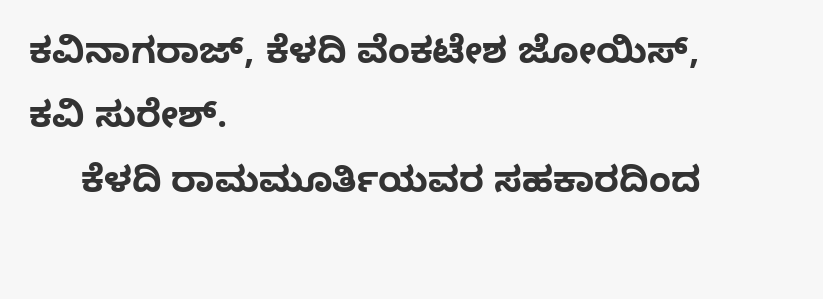ಕವಿನಾಗರಾಜ್, ಕೆಳದಿ ವೆಂಕಟೇಶ ಜೋಯಿಸ್, ಕವಿ ಸುರೇಶ್.
     ಕೆಳದಿ ರಾಮಮೂರ್ತಿಯವರ ಸಹಕಾರದಿಂದ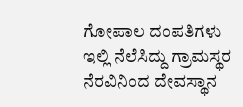ಗೋಪಾಲ ದಂಪತಿಗಳು ಇಲ್ಲಿ ನೆಲೆಸಿದ್ದು ಗ್ರಾಮಸ್ಥರ ನೆರವಿನಿಂದ ದೇವಸ್ಥಾನ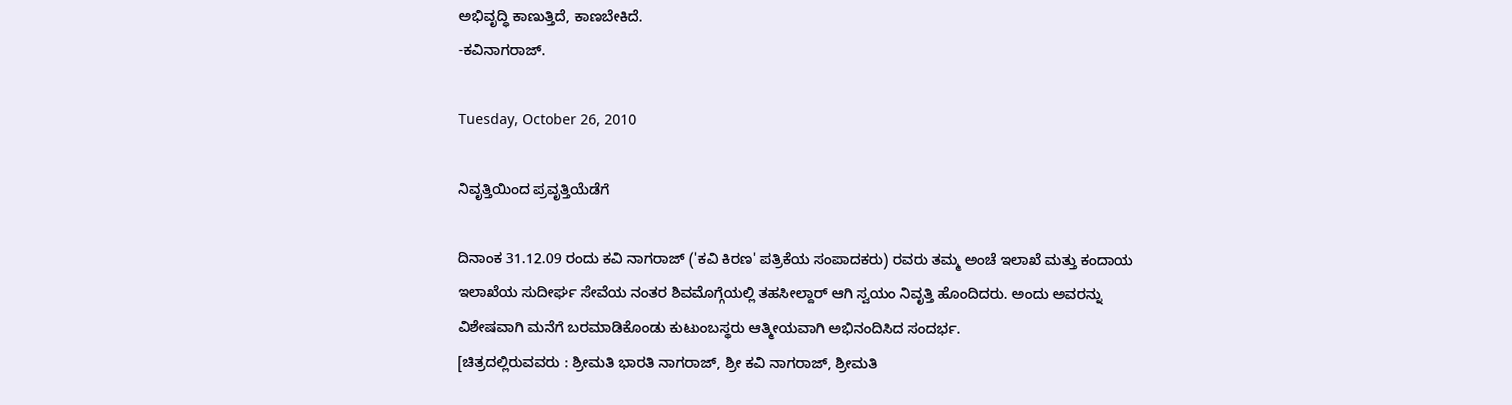ಅಭಿವೃದ್ಧಿ ಕಾಣುತ್ತಿದೆ, ಕಾಣಬೇಕಿದೆ.
-ಕವಿನಾಗರಾಜ್.

Tuesday, October 26, 2010

ನಿವೃತ್ತಿಯಿಂದ ಪ್ರವೃತ್ತಿಯೆಡೆಗೆ

ದಿನಾಂಕ 31.12.09 ರಂದು ಕವಿ ನಾಗರಾಜ್ ('ಕವಿ ಕಿರಣ' ಪತ್ರಿಕೆಯ ಸಂಪಾದಕರು) ರವರು ತಮ್ಮ ಅಂಚೆ ಇಲಾಖೆ ಮತ್ತು ಕಂದಾಯ ಇಲಾಖೆಯ ಸುದೀರ್ಘ ಸೇವೆಯ ನಂತರ ಶಿವಮೊಗ್ಗೆಯಲ್ಲಿ ತಹಸೀಲ್ದಾರ್ ಆಗಿ ಸ್ವಯಂ ನಿವೃತ್ತಿ ಹೊಂದಿದರು. ಅಂದು ಅವರನ್ನು ವಿಶೇಷವಾಗಿ ಮನೆಗೆ ಬರಮಾಡಿಕೊಂಡು ಕುಟುಂಬಸ್ಥರು ಆತ್ಮೀಯವಾಗಿ ಅಭಿನಂದಿಸಿದ ಸಂದರ್ಭ.
[ಚಿತ್ರದಲ್ಲಿರುವವರು : ಶ್ರೀಮತಿ ಭಾರತಿ ನಾಗರಾಜ್, ಶ್ರೀ ಕವಿ ನಾಗರಾಜ್, ಶ್ರೀಮತಿ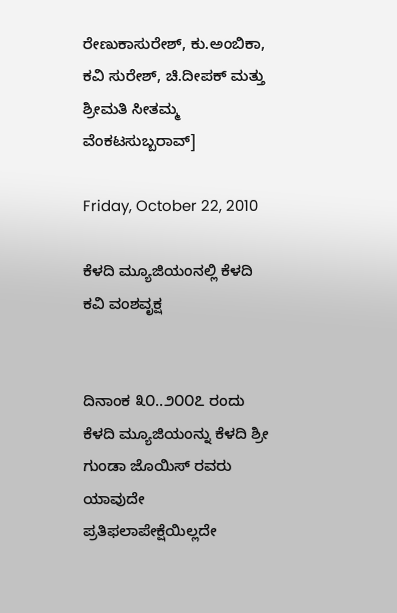ರೇಣುಕಾಸುರೇಶ್, ಕು.ಅಂಬಿಕಾ, ಕವಿ ಸುರೇಶ್, ಚಿ.ದೀಪಕ್ ಮತ್ತು ಶ್ರೀಮತಿ ಸೀತಮ್ಮ ವೆಂಕಟಸುಬ್ಬರಾವ್]

Friday, October 22, 2010

ಕೆಳದಿ ಮ್ಯೂಜಿಯಂನಲ್ಲಿ ಕೆಳದಿ ಕವಿ ವಂಶವೃಕ್ಷ


ದಿನಾಂಕ ೩೦..೨೦೦೭ ರಂದು ಕೆಳದಿ ಮ್ಯೂಜಿಯಂನ್ನು ಕೆಳದಿ ಶ್ರೀ ಗುಂಡಾ ಜೊಯಿಸ್ ರವರು ಯಾವುದೇ ಪ್ರತಿಫಲಾಪೇಕ್ಷೆಯಿಲ್ಲದೇ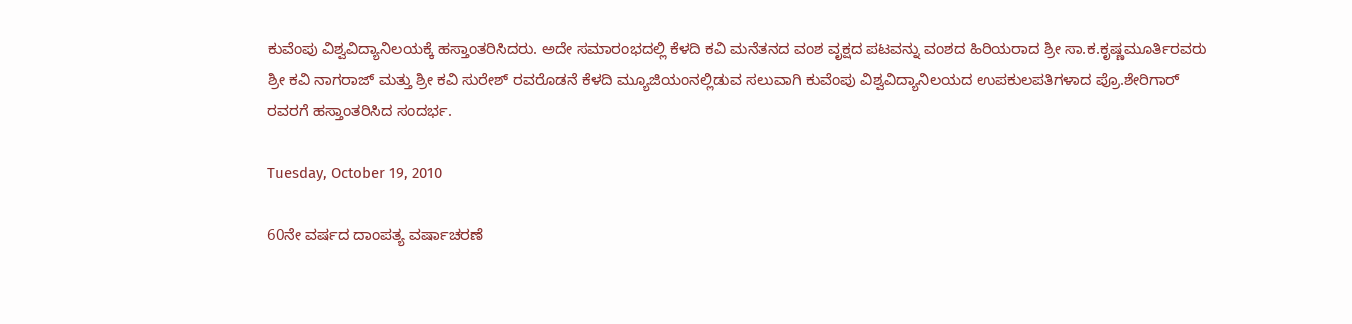ಕುವೆಂಪು ವಿಶ್ವವಿದ್ಯಾನಿಲಯಕ್ಕೆ ಹಸ್ತಾಂತರಿಸಿದರು. ಅದೇ ಸಮಾರಂಭದಲ್ಲಿ ಕೆಳದಿ ಕವಿ ಮನೆತನದ ವಂಶ ವೃಕ್ಷದ ಪಟವನ್ನು ವಂಶದ ಹಿರಿಯರಾದ ಶ್ರೀ ಸಾ.ಕ.ಕೃಷ್ಣಮೂರ್ತಿರವರು ಶ್ರೀ ಕವಿ ನಾಗರಾಜ್ ಮತ್ತು ಶ್ರೀ ಕವಿ ಸುರೇಶ್ ರವರೊಡನೆ ಕೆಳದಿ ಮ್ಯೂಜಿಯಂನಲ್ಲಿಡುವ ಸಲುವಾಗಿ ಕುವೆಂಪು ವಿಶ್ವವಿದ್ಯಾನಿಲಯದ ಉಪಕುಲಪತಿಗಳಾದ ಪ್ರೊ.ಶೇರಿಗಾರ್ ರವರಗೆ ಹಸ್ತಾಂತರಿಸಿದ ಸಂದರ್ಭ.

Tuesday, October 19, 2010

60ನೇ ವರ್ಷದ ದಾಂಪತ್ಯ ವರ್ಷಾಚರಣೆ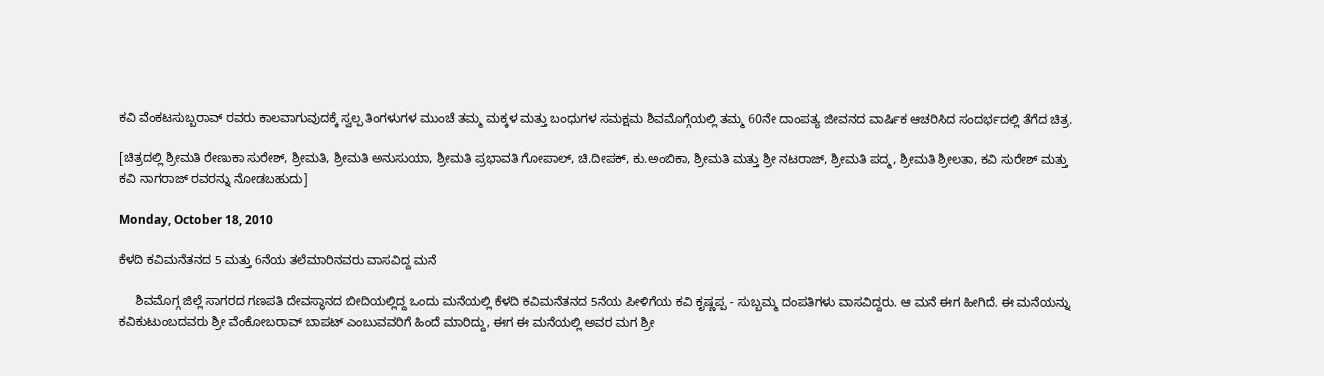ಕವಿ ವೆಂಕಟಸುಬ್ಬರಾವ್ ರವರು ಕಾಲವಾಗುವುದಕ್ಕೆ ಸ್ವಲ್ಪ ತಿಂಗಳುಗಳ ಮುಂಚೆ ತಮ್ಮ ಮಕ್ಕಳ ಮತ್ತು ಬಂಧುಗಳ ಸಮಕ್ಷಮ ಶಿವಮೊಗ್ಗೆಯಲ್ಲಿ ತಮ್ಮ 60ನೇ ದಾಂಪತ್ಯ ಜೀವನದ ವಾರ್ಷಿಕ ಆಚರಿಸಿದ ಸಂದರ್ಭದಲ್ಲಿ ತೆಗೆದ ಚಿತ್ರ.

[ಚಿತ್ರದಲ್ಲಿ ಶ್ರೀಮತಿ ರೇಣುಕಾ ಸುರೇಶ್, ಶ್ರೀಮತಿ, ಶ್ರೀಮತಿ ಅನುಸುಯಾ, ಶ್ರೀಮತಿ ಪ್ರಭಾವತಿ ಗೋಪಾಲ್, ಚಿ.ದೀಪಕ್, ಕು.ಅಂಬಿಕಾ, ಶ್ರೀಮತಿ ಮತ್ತು ಶ್ರೀ ನಟರಾಜ್, ಶ್ರೀಮತಿ ಪದ್ಮ, ಶ್ರೀಮತಿ ಶ್ರೀಲತಾ, ಕವಿ ಸುರೇಶ್ ಮತ್ತು ಕವಿ ನಾಗರಾಜ್ ರವರನ್ನು ನೋಡಬಹುದು]

Monday, October 18, 2010

ಕೆಳದಿ ಕವಿಮನೆತನದ 5 ಮತ್ತು 6ನೆಯ ತಲೆಮಾರಿನವರು ವಾಸವಿದ್ದ ಮನೆ

     ಶಿವಮೊಗ್ಗ ಜಿಲ್ಲೆ ಸಾಗರದ ಗಣಪತಿ ದೇವಸ್ಥಾನದ ಬೀದಿಯಲ್ಲಿದ್ದ ಒಂದು ಮನೆಯಲ್ಲಿ ಕೆಳದಿ ಕವಿಮನೆತನದ 5ನೆಯ ಪೀಳಿಗೆಯ ಕವಿ ಕೃಷ್ಣಪ್ಪ - ಸುಬ್ಬಮ್ಮ ದಂಪತಿಗಳು ವಾಸವಿದ್ದರು. ಆ ಮನೆ ಈಗ ಹೀಗಿದೆ. ಈ ಮನೆಯನ್ನು ಕವಿಕುಟುಂಬದವರು ಶ್ರೀ ವೆಂಕೋಬರಾವ್ ಬಾಪಟ್ ಎಂಬುವವರಿಗೆ ಹಿಂದೆ ಮಾರಿದ್ದು, ಈಗ ಈ ಮನೆಯಲ್ಲಿ ಅವರ ಮಗ ಶ್ರೀ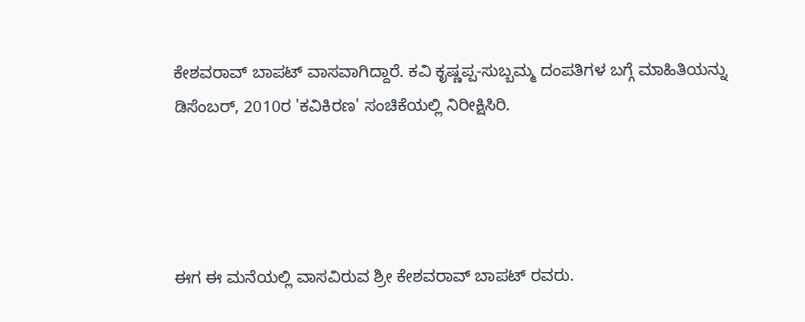ಕೇಶವರಾವ್ ಬಾಪಟ್ ವಾಸವಾಗಿದ್ದಾರೆ. ಕವಿ ಕೃಷ್ಣಪ್ಪ-ಸುಬ್ಬಮ್ಮ ದಂಪತಿಗಳ ಬಗ್ಗೆ ಮಾಹಿತಿಯನ್ನು ಡಿಸೆಂಬರ್, 2010ರ 'ಕವಿಕಿರಣ' ಸಂಚಿಕೆಯಲ್ಲಿ ನಿರೀಕ್ಷಿಸಿರಿ.




ಈಗ ಈ ಮನೆಯಲ್ಲಿ ವಾಸವಿರುವ ಶ್ರೀ ಕೇಶವರಾವ್ ಬಾಪಟ್ ರವರು.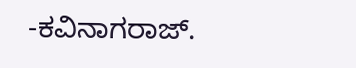-ಕವಿನಾಗರಾಜ್.